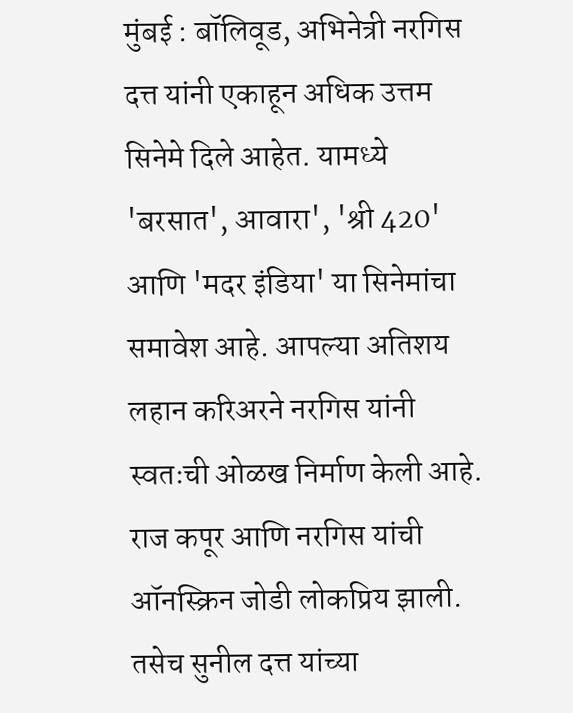मुंबई : बॉलिवूड, अभिनेत्री नरगिस दत्त यांनी एकाहून अधिक उत्तम सिनेमे दिले आहेत. यामध्ये 'बरसात', आवारा', 'श्री 420' आणि 'मदर इंडिया' या सिनेमांचा समावेश आहे. आपल्या अतिशय लहान करिअरने नरगिस यांनी स्वतःची ओळख निर्माण केली आहे. राज कपूर आणि नरगिस यांची ऑनस्क्रिन जोडी लोकप्रिय झाली. तसेच सुनील दत्त यांच्या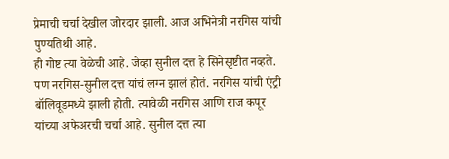प्रेमाची चर्चा देखील जोरदार झाली. आज अभिनेत्री नरगिस यांची पुण्यतिथी आहे.
ही गोष्ट त्या वेळेची आहे. जेव्हा सुनील दत्त हे सिनेसृष्टीत नव्हते. पण नरगिस-सुनील दत्त यांचं लग्न झालं होतं. नरगिस यांची एंट्री बॉलिवूडमध्ये झाली होती. त्यावेळी नरगिस आणि राज कपूर यांच्या अफेअरची चर्चा आहे. सुनील दत्त त्या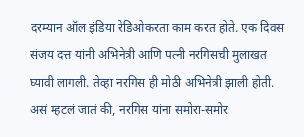दरम्यान ऑल इंडिया रेडिओकरता काम करत होते. एक दिवस संजय दत्त यांनी अभिनेत्री आणि पत्नी नरगिसची मुलाखत घ्यावी लागली. तेव्हा नरगिस ही मोठी अभिनेत्री झाली होती.
असं म्हटलं जातं की, नरगिस यांना समोरा-समोर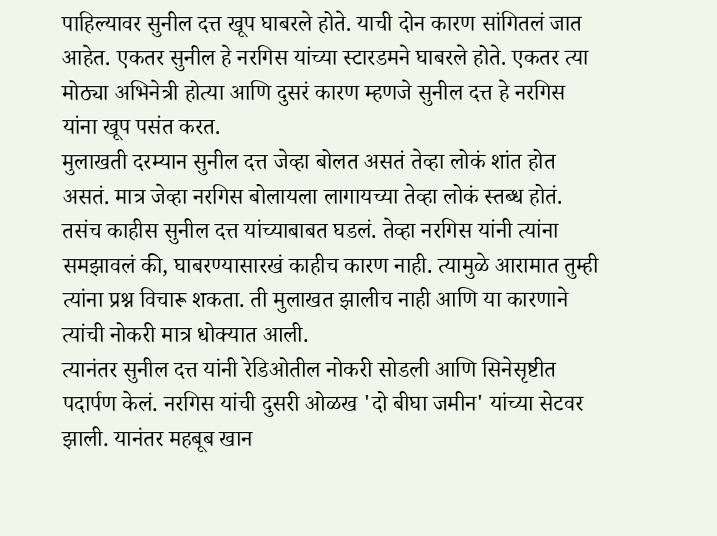पाहिल्यावर सुनील दत्त खूप घाबरले होते. याची दोन कारण सांगितलं जात आहेत. एकतर सुनील हे नरगिस यांच्या स्टारडमने घाबरले होते. एकतर त्या मोठ्या अभिनेत्री होत्या आणि दुसरं कारण म्हणजे सुनील दत्त हे नरगिस यांना खूप पसंत करत.
मुलाखती दरम्यान सुनील दत्त जेव्हा बोलत असतं तेव्हा लोकं शांत होत असतं. मात्र जेव्हा नरगिस बोलायला लागायच्या तेव्हा लोकं स्तब्ध होतं. तसंच काहीस सुनील दत्त यांच्याबाबत घडलं. तेव्हा नरगिस यांनी त्यांना समझावलं की, घाबरण्यासारखं काहीच कारण नाही. त्यामुळे आरामात तुम्ही त्यांना प्रश्न विचारू शकता. ती मुलाखत झालीच नाही आणि या कारणाने त्यांची नोकरी मात्र धोक्यात आली.
त्यानंतर सुनील दत्त यांनी रेडिओतील नोकरी सोडली आणि सिनेसृष्टीत पदार्पण केलं. नरगिस यांची दुसरी ओळख 'दो बीघा जमीन' यांच्या सेटवर झाली. यानंतर महबूब खान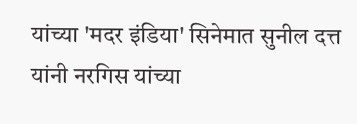यांच्या 'मदर इंडिया' सिनेमात सुनील दत्त यांनी नरगिस यांच्या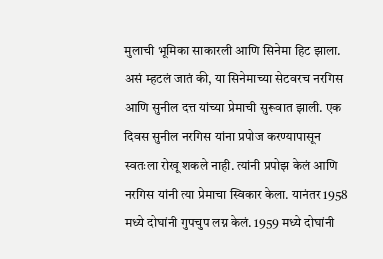मुलाची भूमिका साकारली आणि सिनेमा हिट झाला.
असं म्हटलं जातं की, या सिनेमाच्या सेटवरच नरगिस आणि सुनील दत्त यांच्या प्रेमाची सुरूवात झाली. एक दिवस सुनील नरगिस यांना प्रपोज करण्यापासून स्वतःला रोखू शकले नाही. त्यांनी प्रपोझ केलं आणि नरगिस यांनी त्या प्रेमाचा स्विकार केला. यानंतर 1958 मध्ये दोघांनी गुपचुप लग्न केलं. 1959 मध्ये दोघांनी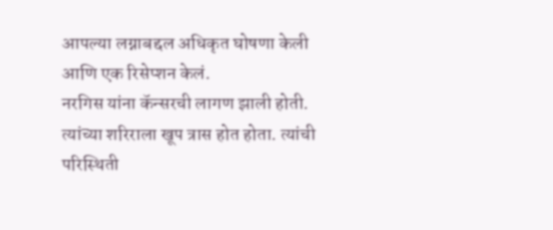आपल्या लग्नाबद्दल अधिकृत घोषणा केली आणि एक रिसेप्शन केलं.
नरगिस यांना कॅन्सरची लागण झाली होती. त्यांच्या शरिराला खूप त्रास होत होता. त्यांची परिस्थिती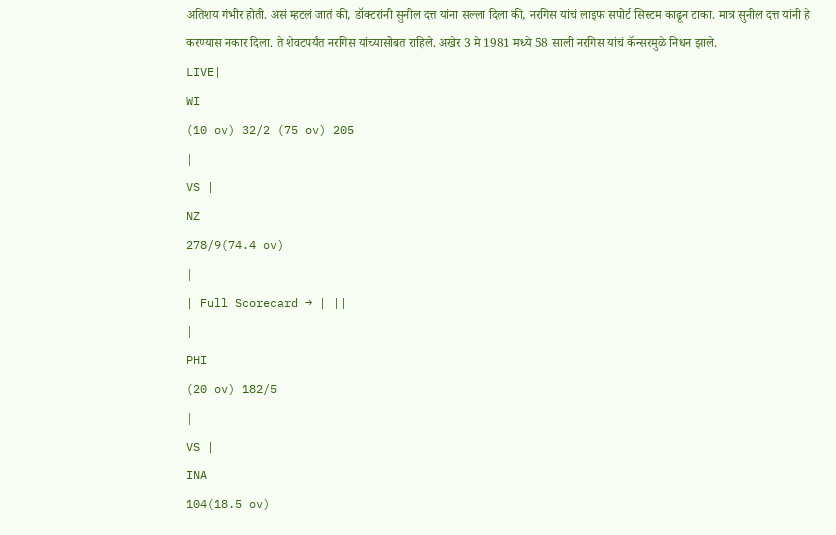अतिशय गंभीर होती. असं म्हटलं जातं की, डॉक्टरांनी सुनील दत्त यांना सल्ला दिला की, नरगिस यांचं लाइफ सपोर्ट सिस्टम काढून टाका. मात्र सुनील दत्त यांनी हे करण्यास नकार दिला. ते शेवटपर्यंत नरगिस यांच्यासोबत राहिले. अखेर 3 मे 1981 मध्ये 58 साली नरगिस यांचं कॅन्सरमुळे निधन झाले.
LIVE|
WI
(10 ov) 32/2 (75 ov) 205
|
VS |
NZ
278/9(74.4 ov)
|
| Full Scorecard → | ||
|
PHI
(20 ov) 182/5
|
VS |
INA
104(18.5 ov)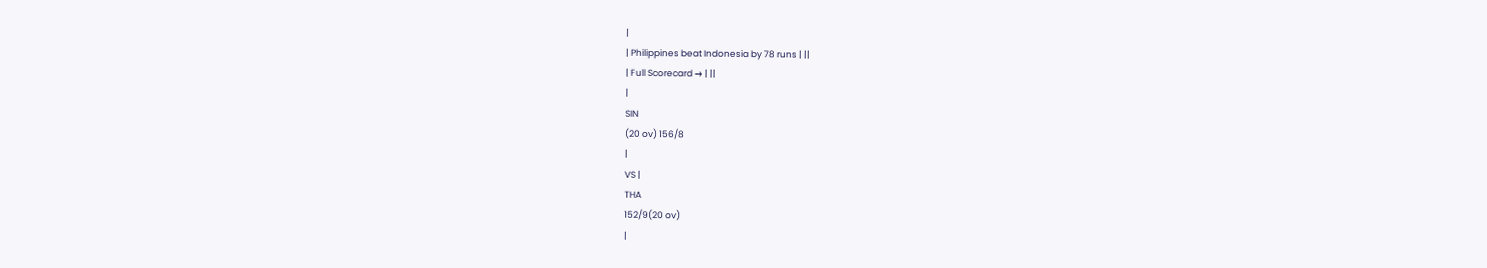|
| Philippines beat Indonesia by 78 runs | ||
| Full Scorecard → | ||
|
SIN
(20 ov) 156/8
|
VS |
THA
152/9(20 ov)
|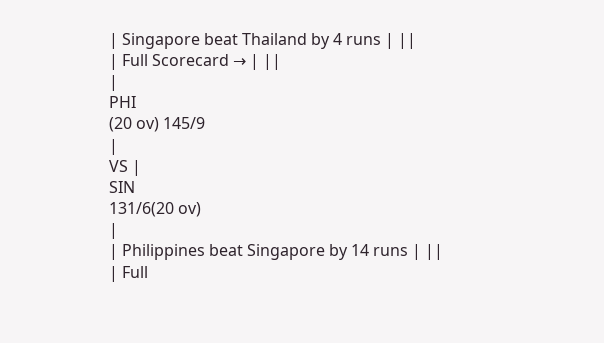| Singapore beat Thailand by 4 runs | ||
| Full Scorecard → | ||
|
PHI
(20 ov) 145/9
|
VS |
SIN
131/6(20 ov)
|
| Philippines beat Singapore by 14 runs | ||
| Full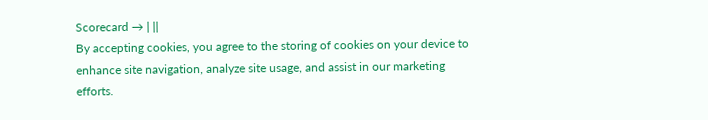Scorecard → | ||
By accepting cookies, you agree to the storing of cookies on your device to enhance site navigation, analyze site usage, and assist in our marketing efforts.